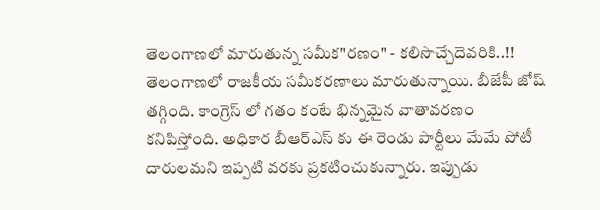తెలంగాణలో మారుతున్న సమీక"రణం" - కలిసొచ్చేదెవరికి..!!
తెలంగాణలో రాజకీయ సమీకరణాలు మారుతున్నాయి. బీజేపీ జోష్ తగ్గింది. కాంగ్రెస్ లో గతం కంటే భిన్నమైన వాతావరణం కనిపిస్తోంది. అధికార బీఆర్ఎస్ కు ఈ రెండు పార్టీలు మేమే పోటీ దారులమని ఇప్పటి వరకు ప్రకటించుకున్నారు. ఇప్పుడు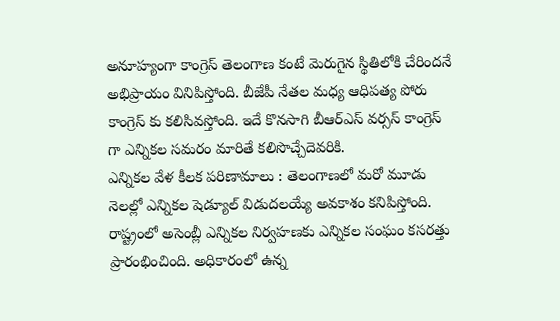అనూహ్యంగా కాంగ్రెస్ తెలంగాణ కంటే మెరుగైన స్థితిలోకి చేరిందనే అభిప్రాయం వినిపిస్తోంది. బీజేపీ నేతల మధ్య ఆధిపత్య పోరు కాంగ్రెస్ కు కలిసివస్తోంది. ఇదే కొనసాగి బీఆర్ఎస్ వర్సస్ కాంగ్రెస్ గా ఎన్నికల సమరం మారితే కలిసొచ్చేదెవరికి.
ఎన్నికల వేళ కీలక పరిణామాలు : తెలంగాణలో మరో మూడు నెలల్లో ఎన్నికల షెడ్యూల్ విడుదలయ్యే అవకాశం కనిపిస్తోంది. రాష్ట్రంలో అసెంబ్లీ ఎన్నికల నిర్వహణకు ఎన్నికల సంఘం కసరత్తు ప్రారంభించింది. అధికారంలో ఉన్న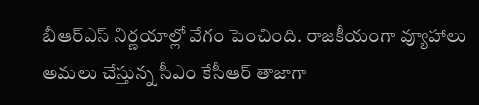బీఆర్ఎస్ నిర్ణయాల్లో వేగం పెంచింది. రాజకీయంగా వ్యూహాలు అమలు చేస్తున్న సీఎం కేసీఆర్ తాజాగా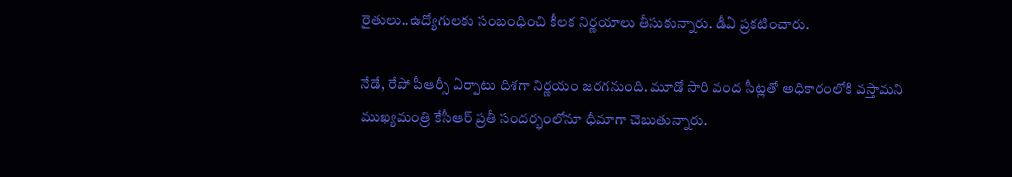రైతులు..ఉద్యోగులకు సంబంధించి కీలక నిర్ణయాలు తీసుకున్నారు. డీఏ ప్రకటించారు.

నేడే, రేపో పీఆర్సీ ఏర్పాటు దిశగా నిర్ణయం జరగనుంది. మూడో సారి వంద సీట్లతో అధికారంలోకి వస్తామని ముఖ్యమంత్రి కేసీఆర్ ప్రతీ సందర్భంలోనూ ధీమాగా చెబుతున్నారు.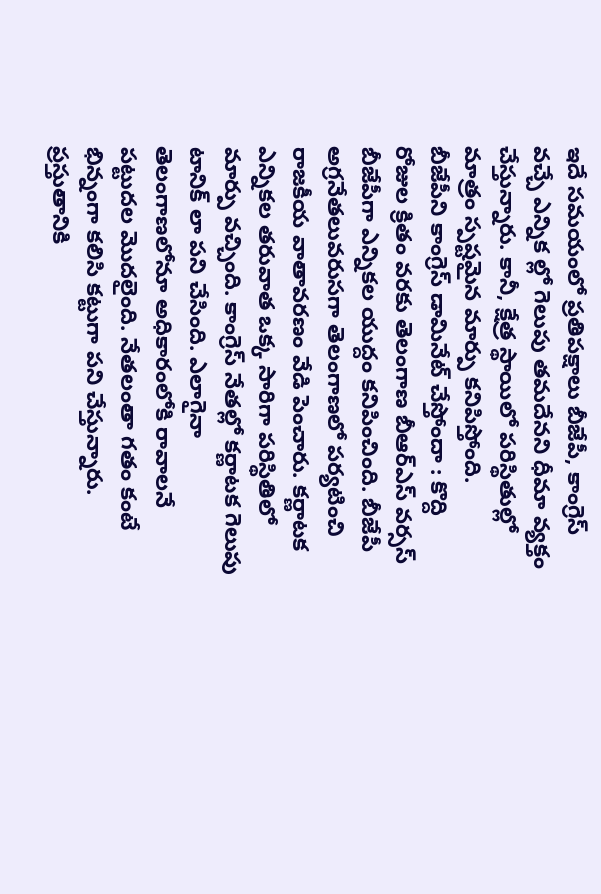ఇదే సమయంలో ప్రతిపక్షాలు బీజేపీ, కాంగ్రెస్ వచ్చే ఎన్నిక ల్లో గెలుపు తమదేనని ధీమా వ్యక్తం చేస్తున్నారు. కానీ, క్షేత్ర స్థాయిలో పరిస్థితుల్లో మాత్రం స్పష్టమైన మార్పు కనిపిస్తోంది.
బీజేపీని కాంగ్రెస్ డామినేట్ చేస్తోందా : కొద్ది రోజుల క్రితం వరకు తెలంగాణ బీఆర్ఎస్ వర్సస్ బీజేపీగా ఎన్నికల యుద్దం కనిపించింది. బీజేపీ అగ్రనేతలువరుసగా తెలంగాణలో పర్యటించి రాజకీయ వాతావరణం వేడి పెంచారు. కర్ణాటక ఎన్నికల తరువాత ఒక్క సారిగా పరిస్థితిలో మార్పు వచ్చింది. కాంగ్రెస్ నేతల్లో కర్ణాటక గెలుపు టానిక్ లా పని చేసింది. ఎలాగైనా తెలంగాణలోనూ అధికారంలోకి రావాలనే పట్టుదల మొదలైంది. నేతలంతా గతం కంటే భిన్నంగా కలిసి కట్టుగా పని చేస్తున్నారు.
ప్రస్తుతానికి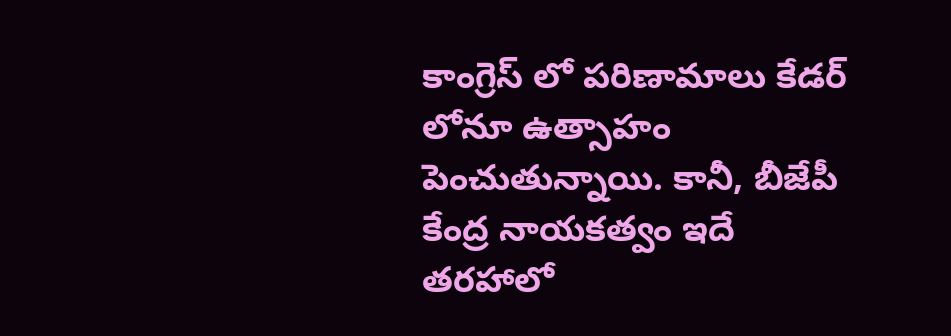కాంగ్రెస్ లో పరిణామాలు కేడర్ లోనూ ఉత్సాహం పెంచుతున్నాయి. కానీ, బీజేపీ కేంద్ర నాయకత్వం ఇదే తరహాలో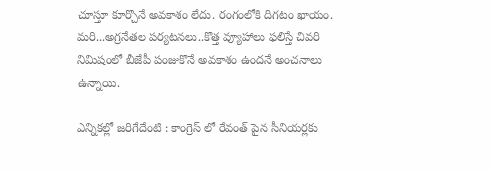చూస్తూ కూర్చొనే అవకాశం లేదు. రంగంలోకి దిగటం ఖాయం. మరి...అగ్రనేతల పర్యటనలు..కొత్త వ్యూహాలు ఫలిస్తే చివరి నిమిషంలో బీజేపీ పంజుకొనే అవకాశం ఉందనే అంచనాలు ఉన్నాయి.

ఎన్నికల్లో జరిగేదేంటి : కాంగ్రెస్ లో రేవంత్ పైన సీనియర్లకు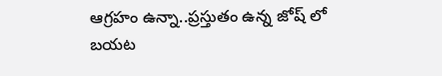ఆగ్రహం ఉన్నా..ప్రస్తుతం ఉన్న జోష్ లో బయట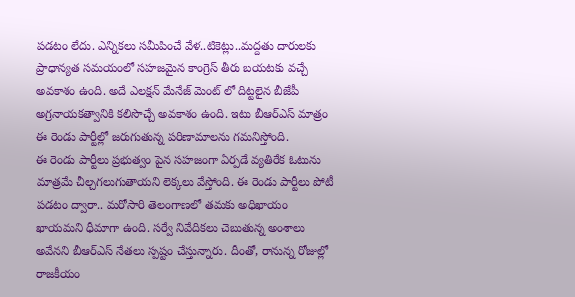పడటం లేదు. ఎన్నికలు సమీపించే వేళ..టికెట్లు..మద్దతు దారులకు ప్రాధాన్యత సమయంలో సహజమైన కాంగ్రెస్ తీరు బయటకు వచ్చే అవకాశం ఉంది. అదే ఎలక్షన్ మేనేజ్ మెంట్ లో దిట్టలైన బీజేపీ అగ్రనాయకత్వానికి కలిసొచ్చే అవకాశం ఉంది. ఇటు బీఆర్ఎస్ మాత్రం ఈ రెండు పార్టీల్లో జరుగుతున్న పరిణామాలను గమనిస్తోంది.
ఈ రెండు పార్టీలు ప్రభుత్వం పైన సహజంగా ఏర్పడే వ్యతిరేక ఓటును మాత్రమే చీల్చగలుగుతాయని లెక్కలు వేస్తోంది. ఈ రెండు పార్టీలు పోటీ పడటం ద్వారా.. మరోసారి తెలంగాణలో తమకు అధిఖాయం ఖాయమని ధీమాగా ఉంది. సర్వే నివేదికలు చెబుతున్న అంశాలు అవేనని బీఆర్ఎస్ నేతలు స్పష్టం చేస్తున్నారు. దీంతో, రానున్న రోజుల్లో రాజకీయం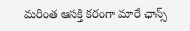మరింత ఆసక్తి కరంగా మారే ఛాన్స్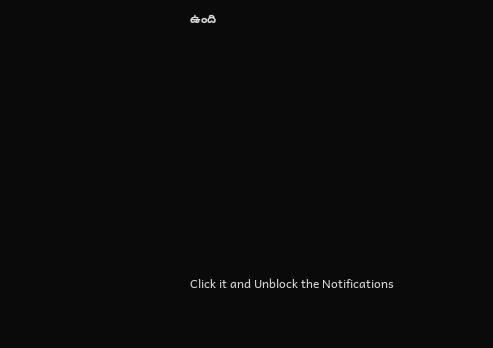ఉంది












Click it and Unblock the Notifications